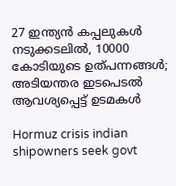27 ഇന്ത്യന്‍ കപ്പലുകള്‍ നടുക്കടലില്‍, 10000 കോടിയുടെ ഉത്പന്നങ്ങള്‍; അടിയന്തര ഇടപെടല്‍ ആവശ്യപ്പെട്ട് ഉടമകള്‍

Hormuz crisis indian shipowners seek govt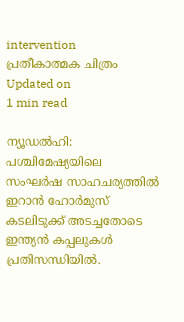intervention
പ്രതീകാത്മക ചിത്രം
Updated on
1 min read

ന്യൂഡല്‍ഹി: പശ്ചിമേഷ്യയിലെ സംഘര്‍ഷ സാഹചര്യത്തില്‍ ഇറാന്‍ ഹോര്‍മുസ് കടലിടുക്ക് അടച്ചതോടെ ഇന്ത്യന്‍ കപ്പലുകള്‍ പ്രതിസന്ധിയില്‍.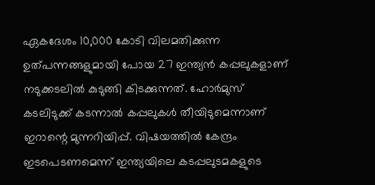ഏകദേശം 10,000 കോടി വിലമതിക്കുന്ന ഉത്പന്നങ്ങളുമായി പോയ 27 ഇന്ത്യന്‍ കപ്പലുകളാണ് നടുക്കടലില്‍ കുടുങ്ങി കിടക്കുന്നത്. ഹോര്‍മുസ് കടലിടുക്ക് കടന്നാല്‍ കപ്പലുകള്‍ തീയിടുമെന്നാണ് ഇറാന്റെ മുന്നറിയിപ്പ്. വിഷയത്തില്‍ കേന്ദ്രം ഇടപെടണമെന്ന് ഇന്ത്യയിലെ കടപ്പലുടമകളുടെ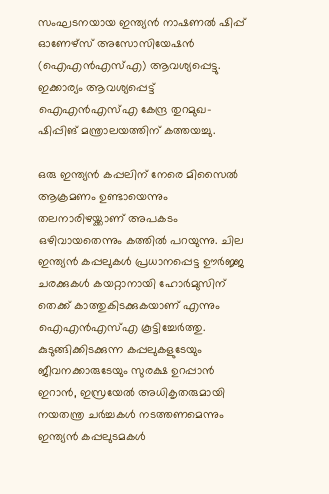സംഘടനയായ ഇന്ത്യന്‍ നാഷണല്‍ ഷിപ്പ് ഓണേഴ്സ് അസോസിയേഷന്‍ (ഐഎന്‍എസ്എ) ആവശ്യപ്പെട്ടു. ഇക്കാര്യം ആവശ്യപ്പെട്ട് ഐഎന്‍എസ്എ കേന്ദ്ര തുറമുഖ-ഷിപ്പിങ് മന്ത്രാലയത്തിന് കത്തയച്ചു.

ഒരു ഇന്ത്യന്‍ കപ്പലിന് നേരെ മിസൈല്‍ ആക്രമണം ഉണ്ടായെന്നും തലനാരിഴയ്ക്കാണ് അപകടം ഒഴിവായതെന്നും കത്തില്‍ പറയുന്നു. ചില ഇന്ത്യന്‍ കപ്പലുകള്‍ പ്രധാനപ്പെട്ട ഊര്‍ജ്ജ ചരക്കുകള്‍ കയറ്റാനായി ഹോര്‍മുസിന് തെക്ക് കാത്തുകിടക്കുകയാണ് എന്നും ഐഎന്‍എസ്എ കൂട്ടിച്ചേര്‍ത്തു. കുടുങ്ങിക്കിടക്കുന്ന കപ്പലുകളുടേയും ജീവനക്കാരുടേയും സുരക്ഷ ഉറപ്പാന്‍ ഇറാന്‍, ഇസ്രയേല്‍ അധികൃതരുമായി നയതന്ത്ര ചര്‍ച്ചകള്‍ നടത്തണമെന്നും ഇന്ത്യന്‍ കപ്പലുടമകള്‍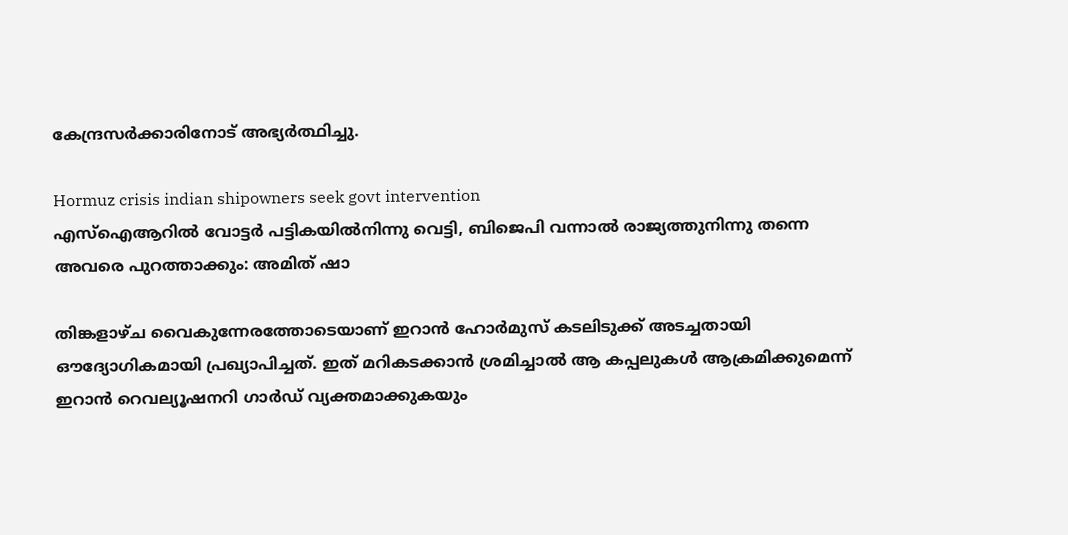കേന്ദ്രസര്‍ക്കാരിനോട് അഭ്യര്‍ത്ഥിച്ചു.

Hormuz crisis indian shipowners seek govt intervention
എസ്ഐആറില്‍ വോട്ടര്‍ പട്ടികയില്‍നിന്നു വെട്ടി, ബിജെപി വന്നാല്‍ രാജ്യത്തുനിന്നു തന്നെ അവരെ പുറത്താക്കും: അമിത് ഷാ

തിങ്കളാഴ്ച വൈകുന്നേരത്തോടെയാണ് ഇറാന്‍ ഹോര്‍മുസ് കടലിടുക്ക് അടച്ചതായി ഔദ്യോഗികമായി പ്രഖ്യാപിച്ചത്. ഇത് മറികടക്കാന്‍ ശ്രമിച്ചാല്‍ ആ കപ്പലുകള്‍ ആക്രമിക്കുമെന്ന് ഇറാന്‍ റെവല്യൂഷനറി ഗാര്‍ഡ് വ്യക്തമാക്കുകയും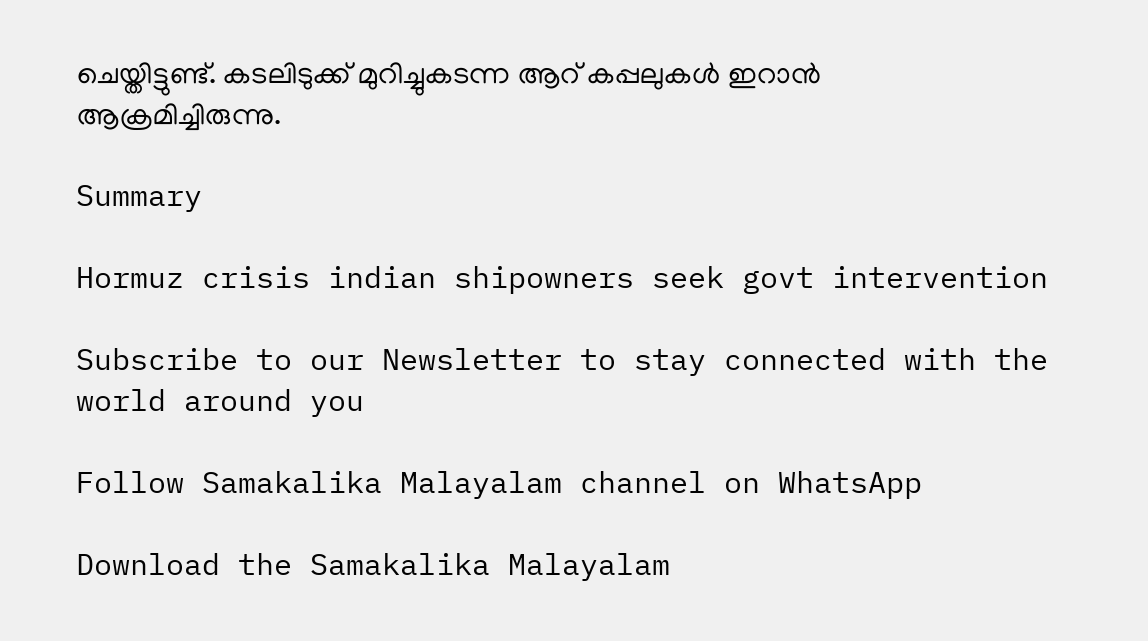ചെയ്തിട്ടുണ്ട്. കടലിടുക്ക് മുറിച്ചുകടന്ന ആറ് കപ്പലുകള്‍ ഇറാന്‍ ആക്രമിച്ചിരുന്നു.

Summary

Hormuz crisis indian shipowners seek govt intervention

Subscribe to our Newsletter to stay connected with the world around you

Follow Samakalika Malayalam channel on WhatsApp

Download the Samakalika Malayalam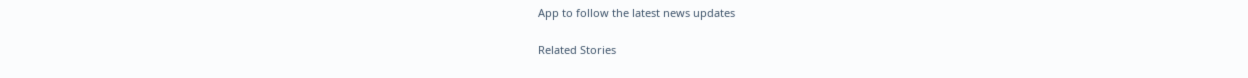App to follow the latest news updates

Related Stories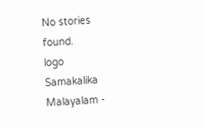No stories found.
logo
Samakalika Malayalam -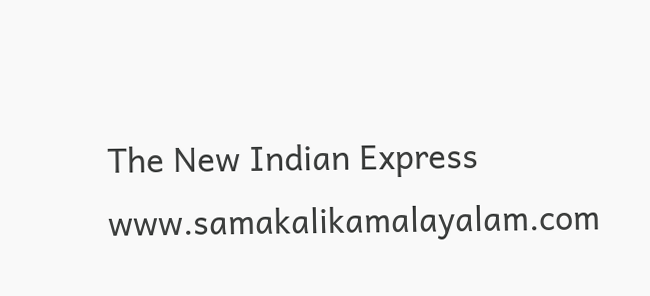The New Indian Express
www.samakalikamalayalam.com